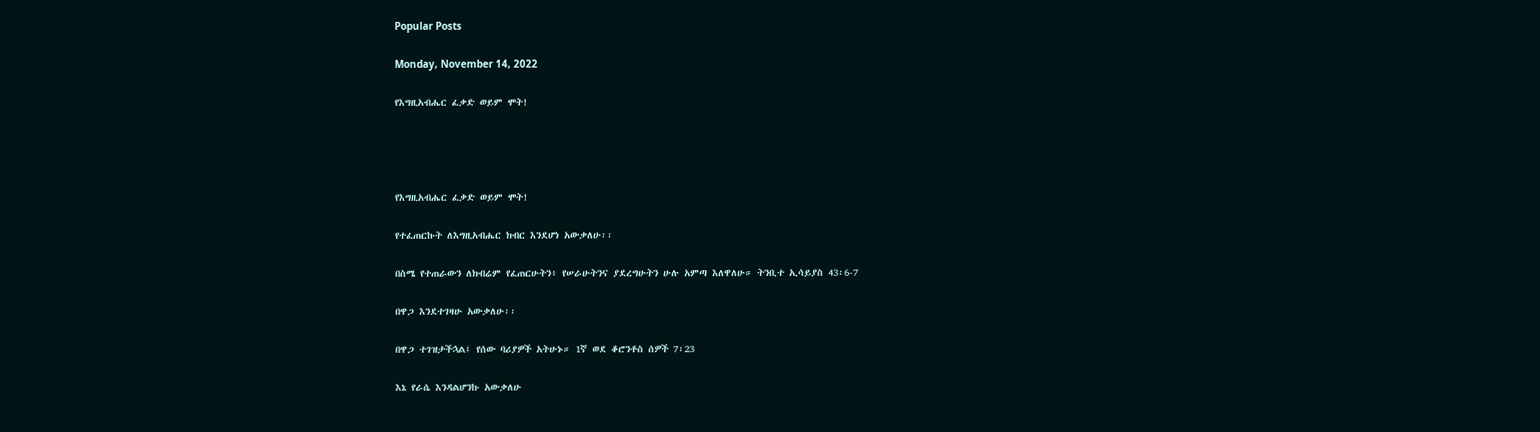Popular Posts

Monday, November 14, 2022

የእግዚአብሔር ፈቃድ ወይም ሞት!




የእግዚአብሔር ፈቃድ ወይም ሞት!

የተፈጠርኩት ለእግዚአብሔር ክብር እንደሆነ አውቃለሁ፡፡

በስሜ የተጠራውን ለክብሬም የፈጠርሁትን፥ የሠራሁትንና ያደረግሁትን ሁሉ አምጣ እለዋለሁ። ትንቢተ ኢሳይያስ 43፡6-7

በዋጋ እንደተገዛሁ አውቃለሁ፡፡

በዋጋ ተገዝታችኋል፤ የሰው ባሪያዎች አትሁኑ። 1ኛ ወደ ቆሮንቶስ ሰዎች 7፡23

እኔ የራሴ እንዳልሆንኩ አውቃለሁ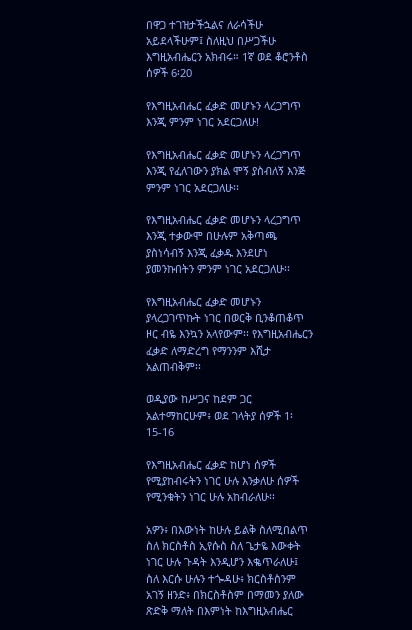በዋጋ ተገዝታችኋልና ለራሳችሁ አይደላችሁም፤ ስለዚህ በሥጋችሁ እግዚአብሔርን አክብሩ። 1ኛ ወደ ቆሮንቶስ ሰዎች 6፡20

የእግዚአብሔር ፈቃድ መሆኑን ላረጋግጥ እንጂ ምንም ነገር አደርጋለሁ!

የእግዚአብሔር ፈቃድ መሆኑን ላረጋግጥ እንጂ የፈለገውን ያክል ሞኝ ያስብለኝ እንጅ ምንም ነገር አደርጋለሁ፡፡

የእግዚአብሔር ፈቃድ መሆኑን ላረጋግጥ እንጂ ተቃውሞ በሁሉም አቅጣጫ ያስነሳብኝ እንጂ ፈቃዱ እንደሆነ ያመንኩበትን ምንም ነገር አደርጋለሁ፡፡

የእግዚአብሔር ፈቃድ መሆኑን ያላረጋገጥኩት ነገር በወርቅ ቢንቆጠቆጥ ዞር ብዬ እንኳን አላየውም፡፡ የእግዚአብሔርን ፈቃድ ለማድረግ የማንንም እሺታ አልጠብቅም፡፡

ወዲያው ከሥጋና ከደም ጋር አልተማከርሁም፥ ወደ ገላትያ ሰዎች 1፡15-16

የእግዚአብሔር ፈቃድ ከሆነ ሰዎች የሚያከብሩትን ነገር ሁሉ እንቃለሁ ሰዎች የሚንቁትን ነገር ሁሉ አከብራለሁ፡፡

አዎን፥ በእውነት ከሁሉ ይልቅ ስለሚበልጥ ስለ ክርስቶስ ኢየሱስ ስለ ጌታዬ እውቀት ነገር ሁሉ ጉዳት እንዲሆን እቈጥራለሁ፤ ስለ እርሱ ሁሉን ተጐዳሁ፥ ክርስቶስንም አገኝ ዘንድ፥ በክርስቶስም በማመን ያለው ጽድቅ ማለት በእምነት ከእግዚአብሔር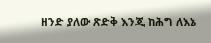ዘንድ ያለው ጽድቅ እንጂ ከሕግ ለእኔ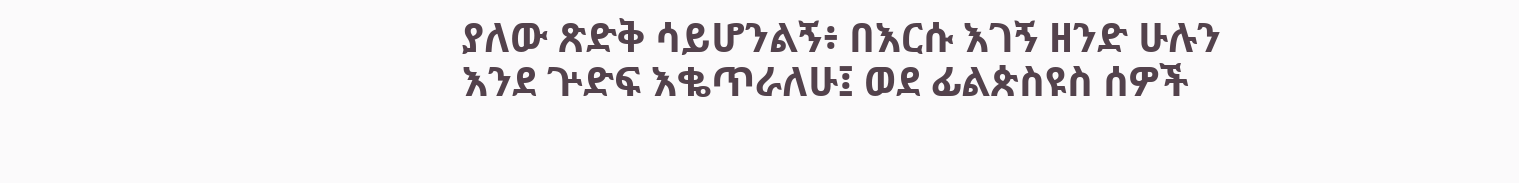ያለው ጽድቅ ሳይሆንልኝ፥ በእርሱ እገኝ ዘንድ ሁሉን እንደ ጕድፍ እቈጥራለሁ፤ ወደ ፊልጵስዩስ ሰዎች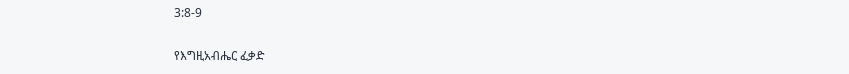3:8-9

የእግዚአብሔር ፈቃድ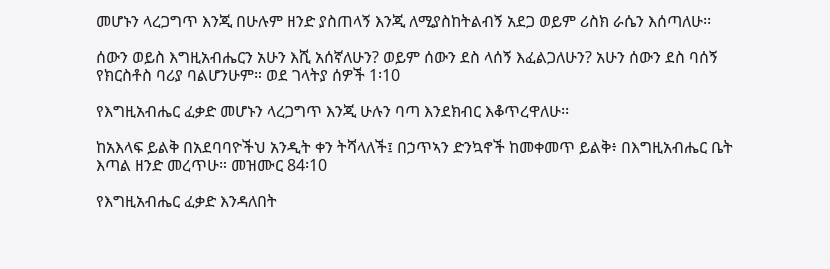መሆኑን ላረጋግጥ እንጂ በሁሉም ዘንድ ያስጠላኝ እንጂ ለሚያስከትልብኝ አደጋ ወይም ሪስክ ራሴን እሰጣለሁ፡፡

ሰውን ወይስ እግዚአብሔርን አሁን እሺ አሰኛለሁን? ወይም ሰውን ደስ ላሰኝ እፈልጋለሁን? አሁን ሰውን ደስ ባሰኝ የክርስቶስ ባሪያ ባልሆንሁም። ወደ ገላትያ ሰዎች 1፡10

የእግዚአብሔር ፈቃድ መሆኑን ላረጋግጥ እንጂ ሁሉን ባጣ እንደክብር እቆጥረዋለሁ፡፡

ከአእላፍ ይልቅ በአደባባዮችህ አንዲት ቀን ትሻላለች፤ በኃጥኣን ድንኳኖች ከመቀመጥ ይልቅ፥ በእግዚአብሔር ቤት እጣል ዘንድ መረጥሁ። መዝሙር 84፡10

የእግዚአብሔር ፈቃድ እንዳለበት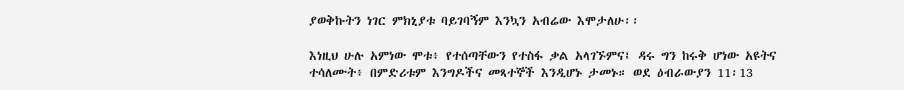ያወቅኩትን ነገር ምክኒያቱ ባይገባኝም እንኳን አብሬው እሞታለሁ፡፡

እነዚህ ሁሉ አምነው ሞቱ፥ የተሰጣቸውን የተስፋ ቃል አላገኙምና፤ ዳሩ ግን ከሩቅ ሆነው አዩትና ተሳለሙት፥ በምድሪቱም እንግዶችና መጻተኞች እንዲሆኑ ታመኑ። ወደ ዕብራውያን 11፡13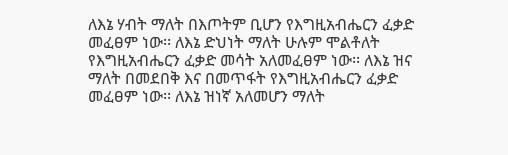ለእኔ ሃብት ማለት በእጦትም ቢሆን የእግዚአብሔርን ፈቃድ መፈፀም ነው፡፡ ለእኔ ድህነት ማለት ሁሉም ሞልቶለት የእግዚአብሔርን ፈቃድ መሳት አለመፈፀም ነው፡፡ ለእኔ ዝና ማለት በመደበቅ እና በመጥፋት የእግዚአብሔርን ፈቃድ መፈፀም ነው፡፡ ለእኔ ዝነኛ አለመሆን ማለት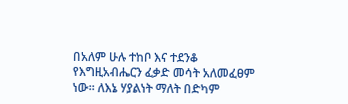በአለም ሁሉ ተከቦ እና ተደንቆ የእግዚአብሔርን ፈቃድ መሳት አለመፈፀም ነው፡፡ ለእኔ ሃያልነት ማለት በድካም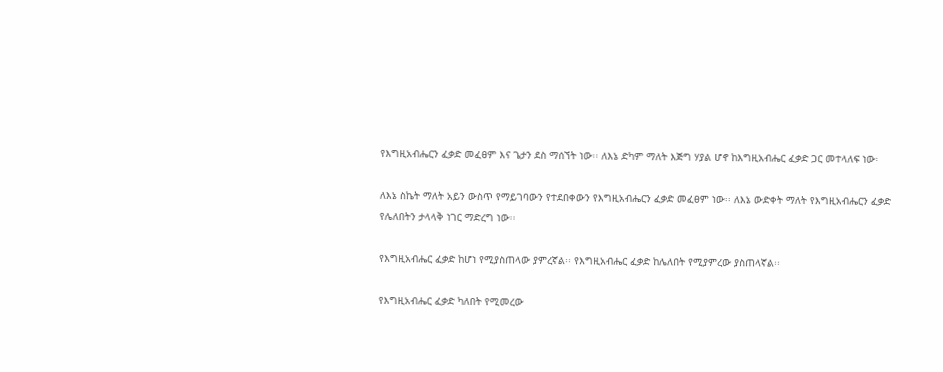የእግዚአብሔርን ፈቃድ መፈፀም እና ጌታን ደስ ማሰኘት ነው፡፡ ለእኔ ድካም ማለት እጅግ ሃያል ሆኖ ከእግዚአብሔር ፈቃድ ጋር መተላለፍ ነው፡

ለእኔ ስኬት ማለት አይን ውስጥ የማይገባውን የተደበቀውን የእግዚአብሔርን ፈቃድ መፈፀም ነው፡፡ ለእኔ ውድቀት ማለት የእግዚአብሔርን ፈቃድ የሌለበትን ታላላቅ ነገር ማድረግ ነው፡፡

የእግዚአብሔር ፈቃድ ከሆነ የሚያስጠላው ያምረኛል፡፡ የእግዚአብሔር ፈቃድ ከሌለበት የሚያምረው ያስጠላኛል፡፡

የእግዚአብሔር ፈቃድ ካለበት የሚመረው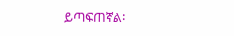ይጣፍጠኛል፡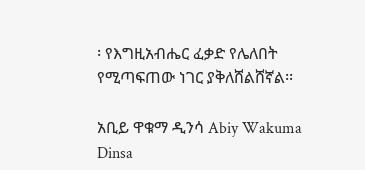፡ የእግዚአብሔር ፈቃድ የሌለበት የሚጣፍጠው ነገር ያቅለሸልሸኛል፡፡

አቢይ ዋቁማ ዲንሳ Abiy Wakuma Dinsa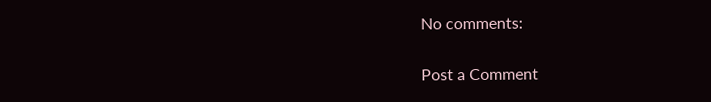No comments:

Post a Comment